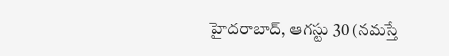హైదరాబాద్, ఆగస్టు 30 (నమస్తే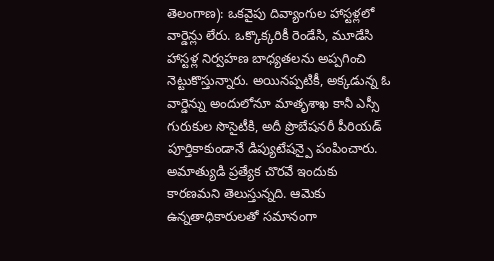తెలంగాణ): ఒకవైపు దివ్యాంగుల హాస్టళ్లలో వార్డెన్లు లేరు. ఒక్కొక్కరికీ రెండేసి, మూడేసి హాస్టళ్ల నిర్వహణ బాధ్యతలను అప్పగించి నెట్టుకొస్తున్నారు. అయినప్పటికీ, అక్కడున్న ఓ వార్డెన్ను అందులోనూ మాతృశాఖ కానీ ఎస్సీ గురుకుల సొసైటీకి, అదీ ప్రొబేషనరీ పీరియడ్ పూర్తికాకుండానే డిప్యుటేషన్పై పంపించారు. అమాత్యుడి ప్రత్యేక చొరవే ఇందుకు కారణమని తెలుస్తున్నది. ఆమెకు ఉన్నతాధికారులతో సమానంగా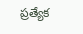ప్రత్యేక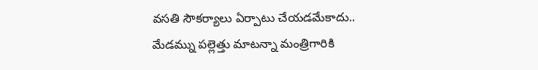వసతి సౌకర్యాలు ఏర్పాటు చేయడమేకాదు.. మేడమ్ను పల్లెత్తు మాటన్నా మంత్రిగారికి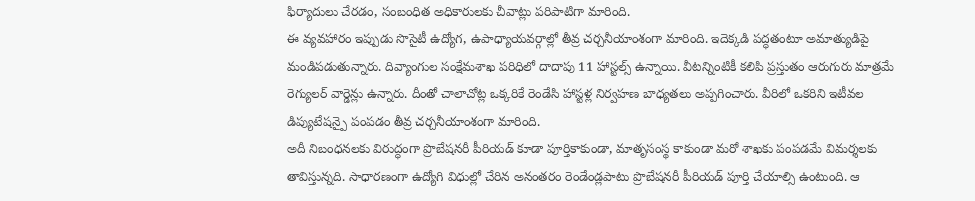ఫిర్యాదులు చేరడం, సంబంధిత అధికారులకు చీవాట్లు పరిపాటిగా మారింది.
ఈ వ్యవహారం ఇప్పుడు సొసైటీ ఉద్యోగ, ఉపాధ్యాయవర్గాల్లో తీవ్ర చర్చనీయాంశంగా మారింది. ఇదెక్కడి పద్ధతంటూ అమాత్యుడిపై మండిపడుతున్నారు. దివ్యాంగుల సంక్షేమశాఖ పరిధిలో దాదాపు 11 హాస్టల్స్ ఉన్నాయి. వీటన్నింటికీ కలిపి ప్రస్తుతం ఆరుగురు మాత్రమే రెగ్యులర్ వార్డెన్లు ఉన్నారు. దీంతో చాలాచోట్ల ఒక్కరికే రెండేసి హాస్టళ్ల నిర్వహణ బాధ్యతలు అప్పగించారు. వీరిలో ఒకరిని ఇటీవల డిప్యుటేషన్పై పంపడం తీవ్ర చర్చనీయాంశంగా మారింది.
అదీ నిబంధనలకు విరుద్ధంగా ప్రొబేషనరీ పీరియడ్ కూడా పూర్తికాకుండా, మాతృసంస్థ కాకుండా మరో శాఖకు పంపడమే విమర్శలకు తావిస్తున్నది. సాధారణంగా ఉద్యోగి విధుల్లో చేరిన అనంతరం రెండేండ్లపాటు ప్రొబేషనరీ పీరియడ్ పూర్తి చేయాల్సి ఉంటుంది. ఆ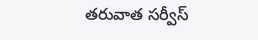తరువాత సర్వీస్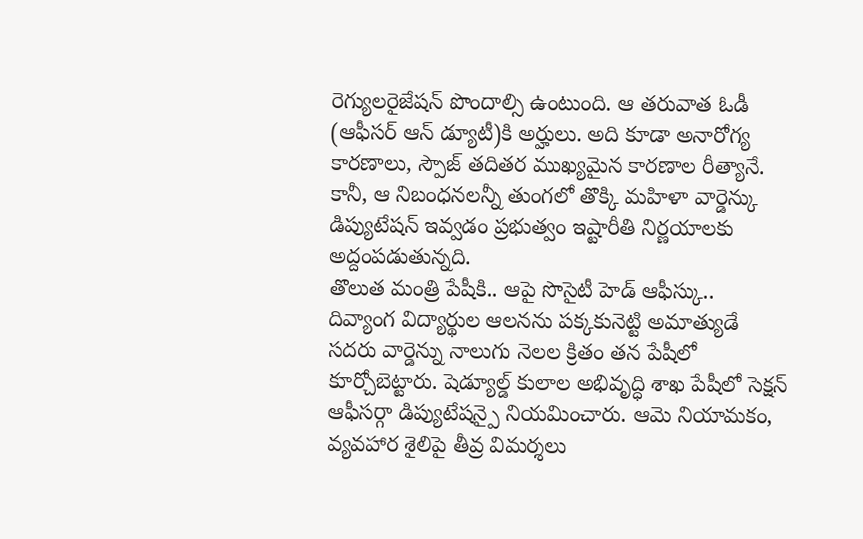రెగ్యులరైజేషన్ పొందాల్సి ఉంటుంది. ఆ తరువాత ఓడీ (ఆఫీసర్ ఆన్ డ్యూటీ)కి అర్హులు. అది కూడా అనారోగ్య కారణాలు, స్పౌజ్ తదితర ముఖ్యమైన కారణాల రీత్యానే. కానీ, ఆ నిబంధనలన్నీ తుంగలో తొక్కి మహిళా వార్డెన్కు డిప్యుటేషన్ ఇవ్వడం ప్రభుత్వం ఇష్టారీతి నిర్ణయాలకు అద్దంపడుతున్నది.
తొలుత మంత్రి పేషీకి.. ఆపై సొసైటీ హెడ్ ఆఫీస్కు..
దివ్యాంగ విద్యార్థుల ఆలనను పక్కకునెట్టి అమాత్యుడే సదరు వార్డెన్ను నాలుగు నెలల క్రితం తన పేషీలో కూర్చోబెట్టారు. షెడ్యూల్డ్ కులాల అభివృద్ధి శాఖ పేషీలో సెక్షన్ ఆఫీసర్గా డిప్యుటేషన్పై నియమించారు. ఆమె నియామకం, వ్యవహార శైలిపై తీవ్ర విమర్శలు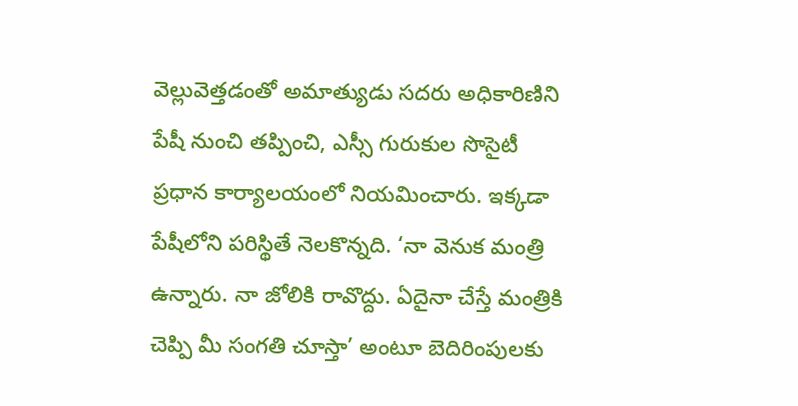వెల్లువెత్తడంతో అమాత్యుడు సదరు అధికారిణిని పేషీ నుంచి తప్పించి, ఎస్సీ గురుకుల సొసైటీ ప్రధాన కార్యాలయంలో నియమించారు. ఇక్కడా పేషీలోని పరిస్థితే నెలకొన్నది. ‘నా వెనుక మంత్రి ఉన్నారు. నా జోలికి రావొద్దు. ఏదైనా చేస్తే మంత్రికి చెప్పి మీ సంగతి చూస్తా’ అంటూ బెదిరింపులకు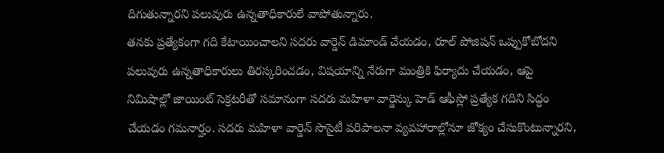దిగుతున్నారని పలువురు ఉన్నతాధికారులే వాపోతున్నారు.
తనకు ప్రత్యేకంగా గది కేటాయించాలని సదరు వార్డెన్ డిమాండ్ చేయడం, రూల్ పోజిషన్ ఒప్పుకోబోదని పలువురు ఉన్నతాధికారులు తిరస్కరించడం, విషయాన్ని నేరుగా మంత్రికి ఫిర్యాదు చేయడం, ఆపై నిమిషాల్లో జాయింట్ సెక్రటరీతో సమానంగా సదరు మహిళా వార్డెన్కు హెడ్ ఆఫీస్లో ప్రత్యేక గదిని సిద్ధం చేయడం గమనార్హం. సదరు మహిళా వార్డెన్ సొసైటీ పరిపాలనా వ్యవహారాల్లోనూ జోక్యం చేసుకొంటున్నారని,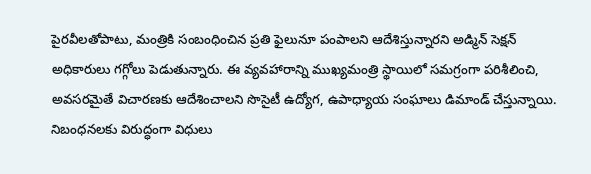పైరవీలతోపాటు, మంత్రికి సంబంధించిన ప్రతి ఫైలునూ పంపాలని ఆదేశిస్తున్నారని అడ్మిన్ సెక్షన్ అధికారులు గగ్గోలు పెడుతున్నారు. ఈ వ్యవహారాన్ని ముఖ్యమంత్రి స్థాయిలో సమగ్రంగా పరిశీలించి, అవసరమైతే విచారణకు ఆదేశించాలని సొసైటీ ఉద్యోగ, ఉపాధ్యాయ సంఘాలు డిమాండ్ చేస్తున్నాయి. నిబంధనలకు విరుద్ధంగా విధులు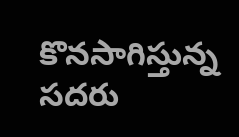కొనసాగిస్తున్న సదరు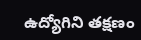ఉద్యోగిని తక్షణం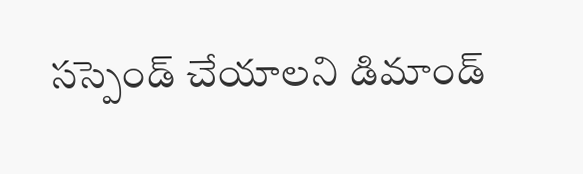సస్పెండ్ చేయాలని డిమాండ్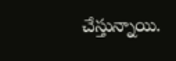చేస్తున్నాయి.